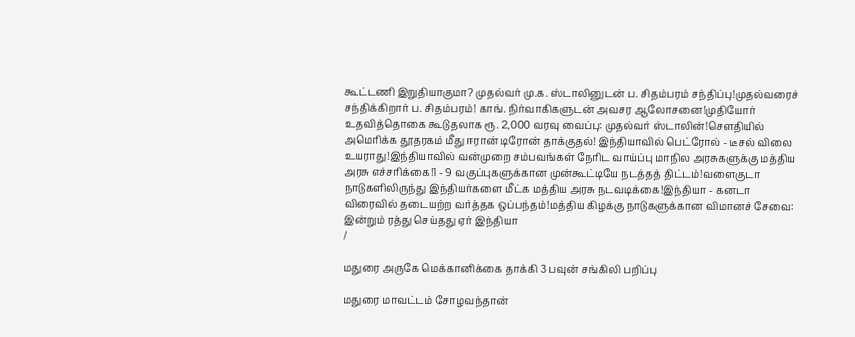கூட்டணி இறுதியாகுமா? முதல்வர் மு.க. ஸ்டாலினுடன் ப. சிதம்பரம் சந்திப்பு!முதல்வரைச் சந்திக்கிறார் ப. சிதம்பரம்! காங். நிர்வாகிகளுடன் அவசர ஆலோசனை!முதியோர் உதவித்தொகை கூடுதலாக ரூ. 2,000 வரவு வைப்பு: முதல்வர் ஸ்டாலின்!சௌதியில் அமெரிக்க தூதரகம் மீது ஈரான் டிரோன் தாக்குதல்! இந்தியாவில் பெட்ரோல் - டீசல் விலை உயராது!இந்தியாவில் வன்முறை சம்பவங்கள் நேரிட வாய்ப்பு மாநில அரசுகளுக்கு மத்திய அரசு எச்சரிக்கை!1 - 9 வகுப்புகளுக்கான முன்கூட்டியே நடத்தத் திட்டம்!வளைகுடா நாடுகளிலிருந்து இந்தியர்களை மீட்க மத்திய அரசு நடவடிக்கை!இந்தியா - கனடா விரைவில் தடையற்ற வர்த்தக ஒப்பந்தம்!மத்திய கிழக்கு நாடுகளுக்கான விமானச் சேவை: இன்றும் ரத்து செய்தது ஏர் இந்தியா
/

மதுரை அருகே மெக்கானிக்கை தாக்கி 3 பவுன் சங்கிலி பறிப்பு

மதுரை மாவட்டம் சோழவந்தான்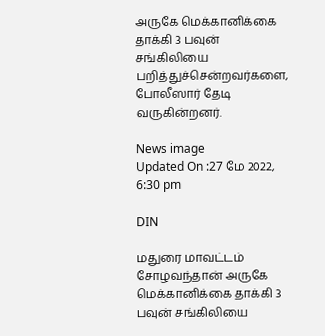அருகே மெக்கானிக்கை தாக்கி 3 பவுன் சங்கிலியை பறித்துச்சென்றவர்களை, போலீஸார் தேடி வருகின்றனர்.

News image
Updated On :27 மே 2022, 6:30 pm

DIN

மதுரை மாவட்டம் சோழவந்தான் அருகே மெக்கானிக்கை தாக்கி 3 பவுன் சங்கிலியை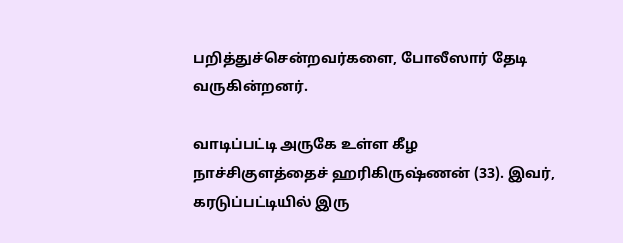பறித்துச்சென்றவர்களை, போலீஸார் தேடி வருகின்றனர்.

வாடிப்பட்டி அருகே உள்ள கீழ நாச்சிகுளத்தைச் ஹரிகிருஷ்ணன் (33). இவர், கரடுப்பட்டியில் இரு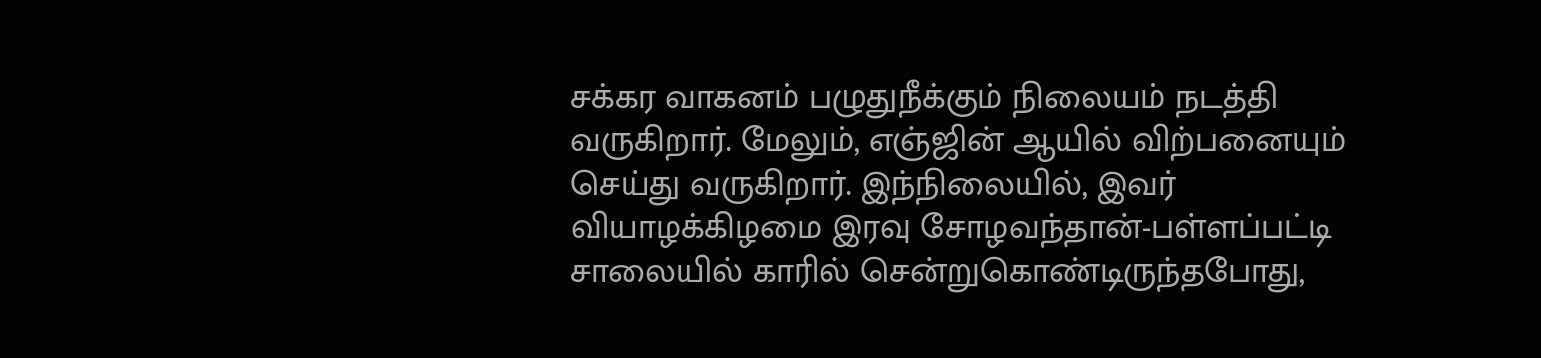சக்கர வாகனம் பழுதுநீக்கும் நிலையம் நடத்தி வருகிறார். மேலும், எஞ்ஜின் ஆயில் விற்பனையும் செய்து வருகிறார். இந்நிலையில், இவர் வியாழக்கிழமை இரவு சோழவந்தான்-பள்ளப்பட்டி சாலையில் காரில் சென்றுகொண்டிருந்தபோது,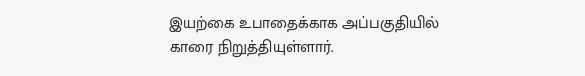இயற்கை உபாதைக்காக அப்பகுதியில் காரை நிறுத்தியுள்ளார்.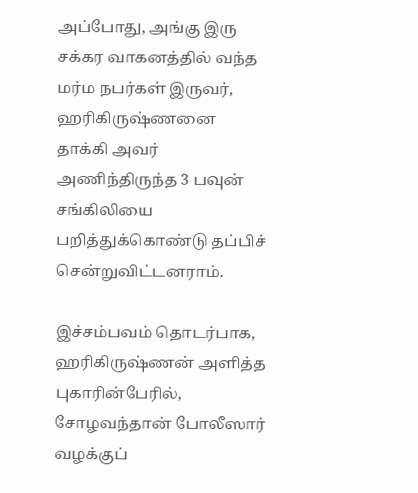அப்போது, அங்கு இரு சக்கர வாகனத்தில் வந்த மர்ம நபர்கள் இருவர், ஹரிகிருஷ்ணனை தாக்கி அவர் அணிந்திருந்த 3 பவுன் சங்கிலியை பறித்துக்கொண்டு தப்பிச் சென்றுவிட்டனராம்.

இச்சம்பவம் தொடர்பாக, ஹரிகிருஷ்ணன் அளித்த புகாரின்பேரில், சோழவந்தான் போலீஸார் வழக்குப்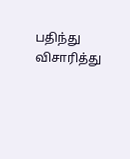பதிந்து விசாரித்து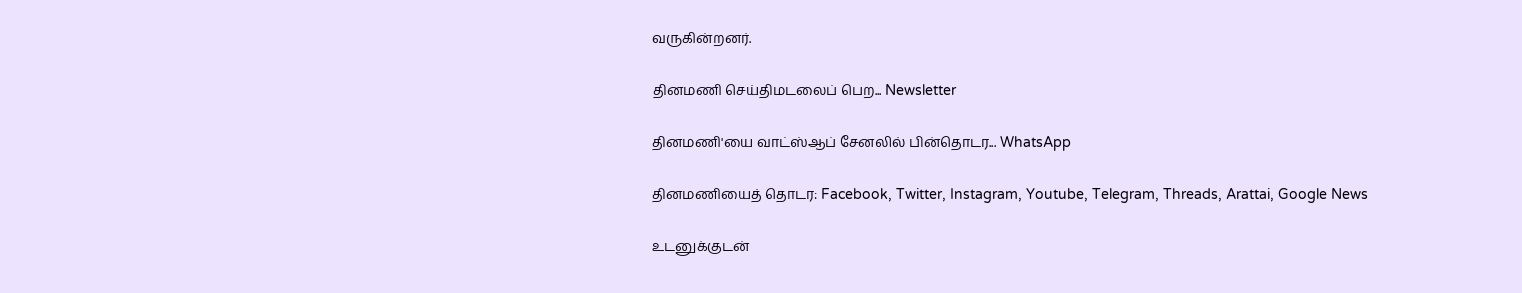வருகின்றனர்.

தினமணி செய்திமடலைப் பெற... Newsletter

தினமணி'யை வாட்ஸ்ஆப் சேனலில் பின்தொடர... WhatsApp

தினமணியைத் தொடர: Facebook, Twitter, Instagram, Youtube, Telegram, Threads, Arattai, Google News

உடனுக்குடன்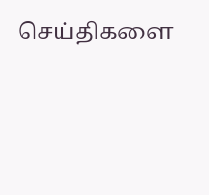செய்திகளை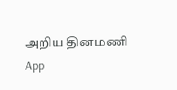அறிய தினமணி App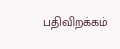பதிவிறக்கம்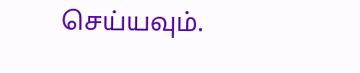செய்யவும்.